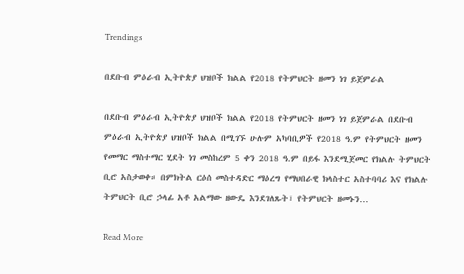Trendings

በደቡብ ምዕራብ ኢትዮጵያ ህዝቦች ክልል የ2018 የትምህርት ዘመን ነገ ይጀምራል

በደቡብ ምዕራብ ኢትዮጵያ ህዝቦች ክልል የ2018 የትምህርት ዘመን ነገ ይጀምራል በደቡብ ምዕራብ ኢትዮጵያ ህዝቦች ክልል በሚገኙ ሁሉም አካባቢዎች የ2018 ዓ.ም የትምህርት ዘመን የመማር ማስተማር ሂደት ነገ መስከረም 5 ቀን 2018 ዓ.ም በይፋ እንደሚጀመር የክልሉ ትምህርት ቢሮ አስታወቀ። በምክትል ርዕሰ መስተዳድር ማዕረግ የማህበራዊ ክላስተር አስተባባሪ እና የክልሉ ትምህርት ቢሮ ኃላፊ አቶ አልማው ዘውዴ እንደገለጹት፣ የትምህርት ዘመኑን…

Read More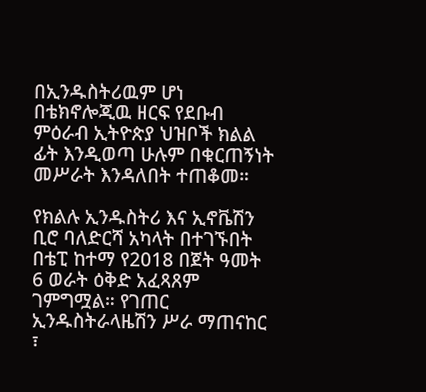በኢንዱስትሪዉም ሆነ በቴክኖሎጂዉ ዘርፍ የደቡብ ምዕራብ ኢትዮጵያ ህዝቦች ክልል ፊት እንዲወጣ ሁሉም በቁርጠኝነት መሥራት እንዳለበት ተጠቆመ።

የክልሉ ኢንዱስትሪ እና ኢኖቬሽን ቢሮ ባለድርሻ አካላት በተገኙበት በቴፒ ከተማ የ2018 በጀት ዓመት 6 ወራት ዕቅድ አፈጻጸም ገምግሟል። የገጠር ኢንዱስትራላዜሽን ሥራ ማጠናከር ፣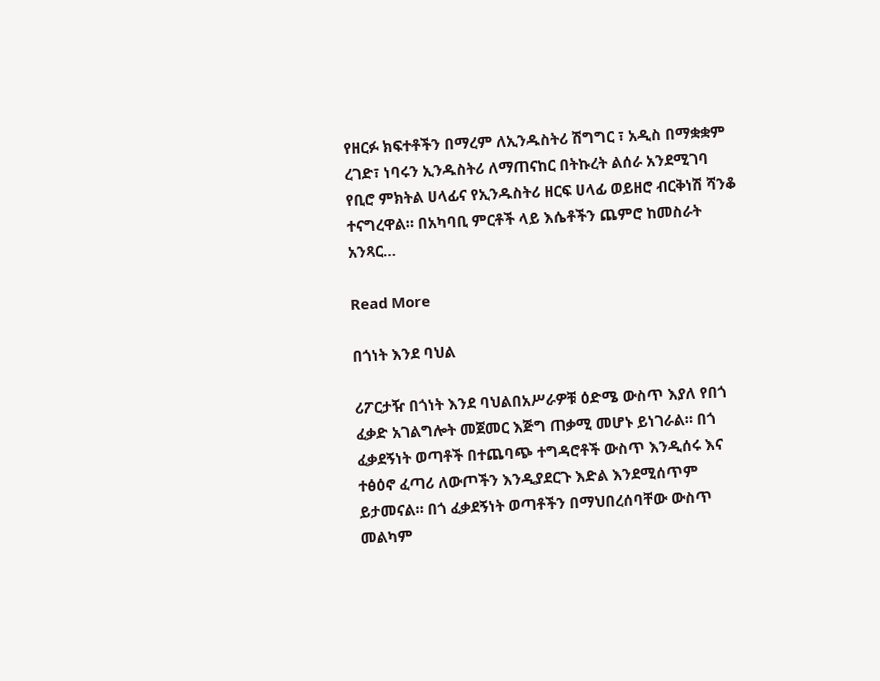የዘርፉ ክፍተቶችን በማረም ለኢንዱስትሪ ሽግግር ፣ አዲስ በማቋቋም ረገድ፣ ነባሩን ኢንዱስትሪ ለማጠናከር በትኩረት ልሰራ አንደሚገባ የቢሮ ምክትል ሀላፊና የኢንዱስትሪ ዘርፍ ሀላፊ ወይዘሮ ብርቅነሽ ሻንቆ ተናግረዋል። በአካባቢ ምርቶች ላይ እሴቶችን ጨምሮ ከመስራት አንጻር…

Read More

በጎነት እንደ ባህል

ሪፖርታዥ በጎነት እንደ ባህልበአሥራዎቹ ዕድሜ ውስጥ እያለ የበጎ ፈቃድ አገልግሎት መጀመር እጅግ ጠቃሚ መሆኑ ይነገራል። በጎ ፈቃደኝነት ወጣቶች በተጨባጭ ተግዳሮቶች ውስጥ እንዲሰሩ እና ተፅዕኖ ፈጣሪ ለውጦችን እንዲያደርጉ እድል እንደሚሰጥም ይታመናል። በጎ ፈቃደኝነት ወጣቶችን በማህበረሰባቸው ውስጥ መልካም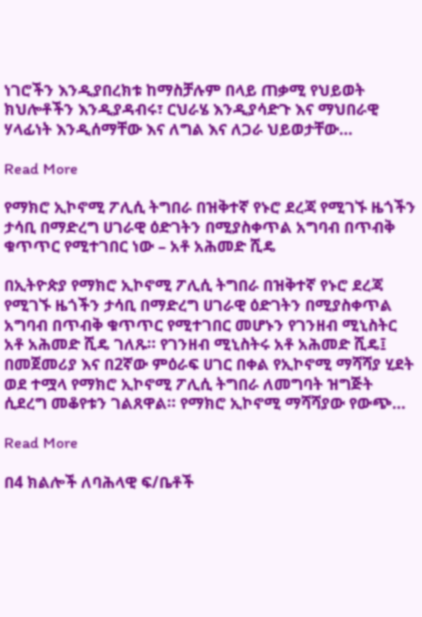ነገሮችን እንዲያበረክቱ ከማስቻሉም በላይ ጠቃሚ የህይወት ክህሎቶችን እንዲያዳብሩ፣ ርህራሄ እንዲያሳድጉ እና ማህበራዊ ሃላፊነት እንዲሰማቸው እና ለግል እና ለጋራ ህይወታቸው…

Read More

የማክሮ ኢኮኖሚ ፖሊሲ ትግበራ በዝቅተኛ የኑሮ ደረጃ የሚገኙ ዜጎችን ታሳቢ በማድረግ ሀገራዊ ዕድገትን በሚያስቀጥል አግባብ በጥብቅ ቁጥጥር የሚተገበር ነው – አቶ አሕመድ ሺዴ

በኢትዮጵያ የማክሮ ኢኮኖሚ ፖሊሲ ትግበራ በዝቅተኛ የኑሮ ደረጃ የሚገኙ ዜጎችን ታሳቢ በማድረግ ሀገራዊ ዕድገትን በሚያስቀጥል አግባብ በጥብቅ ቁጥጥር የሚተገበር መሆኑን የገንዘብ ሚኒስትር አቶ አሕመድ ሺዴ ገለጹ። የገንዘብ ሚኒስትሩ አቶ አሕመድ ሺዴ፤ በመጀመሪያ እና በ2ኛው ምዕራፍ ሀገር በቀል የኢኮኖሚ ማሻሻያ ሂደት ወደ ተሟላ የማክሮ ኢኮኖሚ ፖሊሲ ትግበራ ለመግባት ዝግጅት ሲደረግ መቆየቱን ገልጸዋል። የማክሮ ኢኮኖሚ ማሻሻያው የውጭ…

Read More

በ4 ክልሎች ለባሕላዊ ፍ/ቤቶች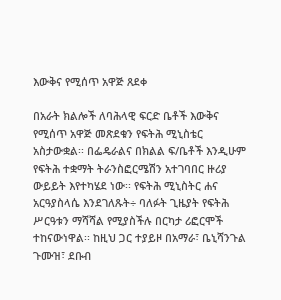እውቅና የሚሰጥ አዋጅ ጸደቀ

በአራት ክልሎች ለባሕላዊ ፍርድ ቤቶች እውቅና የሚሰጥ አዋጅ መጽደቁን የፍትሕ ሚኒስቴር አስታውቋል፡፡ በፌዴራልና በክልል ፍ/ቤቶች እንዲሁም የፍትሕ ተቋማት ትራንስፎርሜሽን አተገባበር ዙሪያ ውይይት እየተካሄደ ነው፡፡ የፍትሕ ሚኒስትር ሐና አርዓያስላሴ እንደገለጹት÷ ባለፉት ጊዜያት የፍትሕ ሥርዓቱን ማሻሻል የሚያስችሉ በርካታ ሪፎርሞች ተከናውነዋል፡፡ ከዚህ ጋር ተያይዞ በአማራ፣ ቤኒሻንጉል ጉሙዝ፣ ደቡብ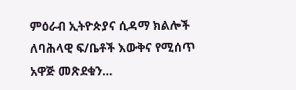ምዕራብ ኢትዮጵያና ሲዳማ ክልሎች ለባሕላዊ ፍ/ቤቶች እውቅና የሚሰጥ አዋጅ መጽደቁን…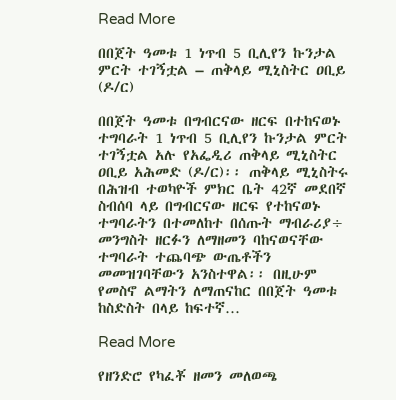Read More

በበጀት ዓመቱ 1 ነጥብ 5 ቢሊየን ኩንታል ምርት ተገኝቷል – ጠቅላይ ሚኒስትር ዐቢይ (ዶ/ር)

በበጀት ዓመቱ በግብርናው ዘርፍ በተከናወኑ ተግባራት 1 ነጥብ 5 ቢሊየን ኩንታል ምርት ተገኝቷል አሉ የአፌዲሪ ጠቅላይ ሚኒስትር ዐቢይ አሕመድ (ዶ/ር)፡፡ ጠቅላይ ሚኒስትሩ በሕዝብ ተወካዮች ምክር ቤት 42ኛ መደበኛ ስብሰባ ላይ በግብርናው ዘርፍ የተከናወኑ ተግባራትን በተመለከተ በሰጡት ማብራሪያ÷ መንግስት ዘርፉን ለማዘመን ባከናወናቸው ተግባራት ተጨባጭ ውጤቶችን መመዝገባቸውን አንስተዋል፡፡ በዚሁም የመስኖ ልማትን ለማጠናከር በበጀት ዓመቱ ከስድስት በላይ ከፍተኛ…

Read More

የዘንድሮ የካፈቾ ዘመን መለወጫ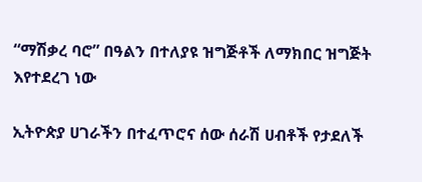“ማሽቃረ ባሮ” በዓልን በተለያዩ ዝግጅቶች ለማክበር ዝግጅት እየተደረገ ነው

ኢትዮጵያ ሀገራችን በተፈጥሮና ሰው ሰራሽ ሀብቶች የታደለች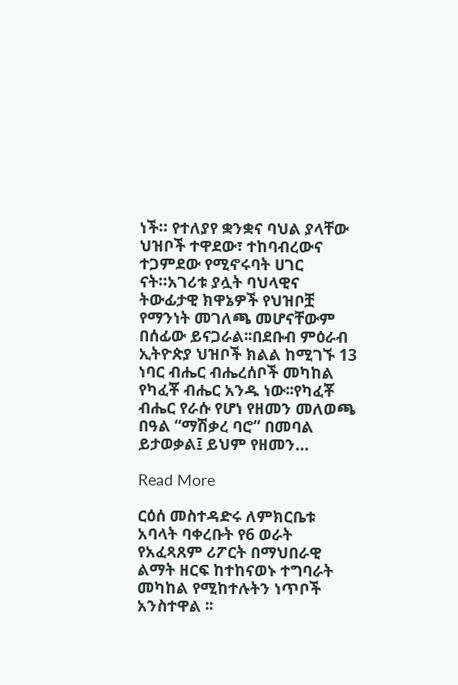ነች። የተለያየ ቋንቋና ባህል ያላቸው ህዝቦች ተዋደው፣ ተከባብረውና ተጋምደው የሚኖሩባት ሀገር ናት።አገሪቱ ያሏት ባህላዊና ትውፊታዊ ክዋኔዎች የህዝቦቿ የማንነት መገለጫ መሆናቸውም በሰፊው ይናጋራል፡፡በደቡብ ምዕራብ ኢትዮጵያ ህዝቦች ክልል ከሚገኙ 13 ነባር ብሔር ብሔረሰቦች መካከል የካፈቾ ብሔር አንዱ ነው፡፡የካፈቾ ብሔር የራሱ የሆነ የዘመን መለወጫ በዓል “ማሽቃረ ባሮ” በመባል ይታወቃል፤ ይህም የዘመን…

Read More

ርዕሰ መስተዳድሩ ለምክርቤቱ አባላት ባቀረቡት የ6 ወራት የአፈጻጸም ሪፖርት በማህበራዊ ልማት ዘርፍ ከተከናወኑ ተግባራት መካከል የሚከተሉትን ነጥቦች አንስተዋል ፡፡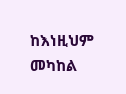ከእነዚህም መካከል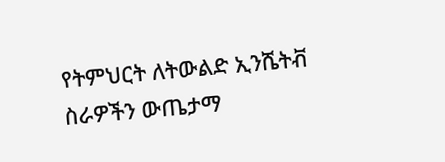የትምህርት ለትውልድ ኢንሼትቭ ስራዎችን ውጤታማ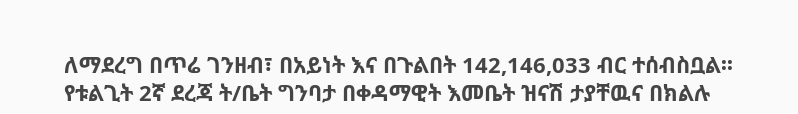ለማደረግ በጥሬ ገንዘብ፣ በአይነት እና በጉልበት 142,146,033 ብር ተሰብስቧል፡፡ የቱልጊት 2ኛ ደረጃ ት/ቤት ግንባታ በቀዳማዊት እመቤት ዝናሽ ታያቸዉና በክልሉ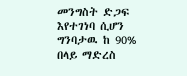መንግስት ድጋፍ እየተገነባ ሲሆን ግንባታዉ ከ 90% በላይ ማድረስ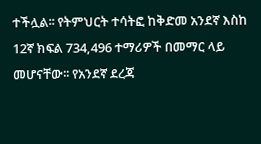ተችሏል፡፡ የትምህርት ተሳትፎ ከቅድመ አንደኛ እስከ 12ኛ ክፍል 734,496 ተማሪዎች በመማር ላይ መሆናቸው፡፡ የአንደኛ ደረጃ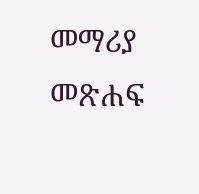መማሪያ መጽሐፍ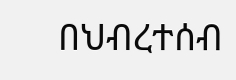በህብረተሰብ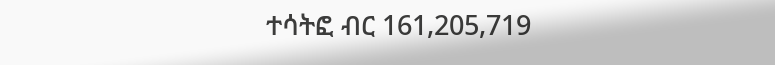ተሳትፎ ብር 161,205,719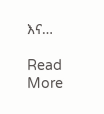እና…

Read More